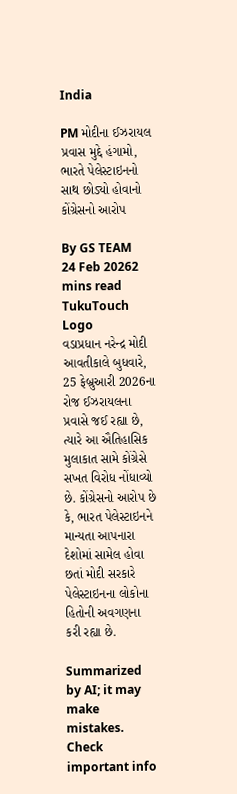India

PM મોદીના ઈઝરાયલ પ્રવાસ મુદ્દે હંગામો, ભારતે પેલેસ્ટાઇનનો સાથ છોડ્યો હોવાનો કોંગ્રેસનો આરોપ

By GS TEAM
24 Feb 20262 mins read
TukuTouch Logo
વડાપ્રધાન નરેન્દ્ર મોદી આવતીકાલે બુધવારે, 25 ફેબ્રુઆરી 2026ના રોજ ઈઝરાયલના પ્રવાસે જઈ રહ્યા છે, ત્યારે આ ઐતિહાસિક મુલાકાત સામે કોંગ્રેસે સખત વિરોધ નોંધાવ્યો છે. કોંગ્રેસનો આરોપ છે કે, ભારત પેલેસ્ટાઇનને માન્યતા આપનારા દેશોમાં સામેલ હોવા છતાં મોદી સરકારે પેલેસ્ટાઇનના લોકોના હિતોની અવગણના કરી રહ્યા છે.

Summarized by AI; it may make mistakes. Check important info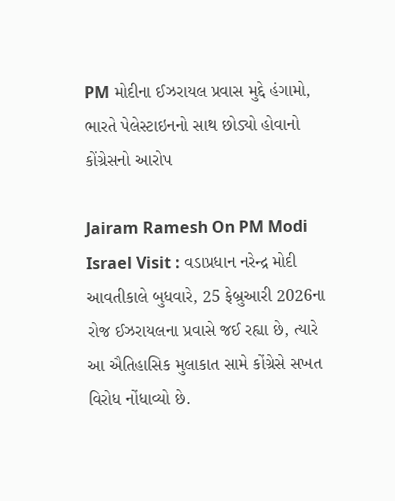PM મોદીના ઈઝરાયલ પ્રવાસ મુદ્દે હંગામો, ભારતે પેલેસ્ટાઇનનો સાથ છોડ્યો હોવાનો કોંગ્રેસનો આરોપ

Jairam Ramesh On PM Modi Israel Visit : વડાપ્રધાન નરેન્દ્ર મોદી આવતીકાલે બુધવારે, 25 ફેબ્રુઆરી 2026ના રોજ ઈઝરાયલના પ્રવાસે જઈ રહ્યા છે, ત્યારે આ ઐતિહાસિક મુલાકાત સામે કોંગ્રેસે સખત વિરોધ નોંધાવ્યો છે.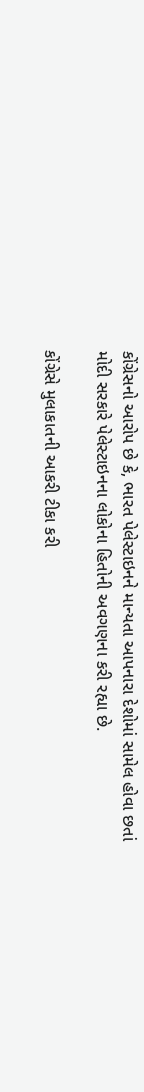કોંગ્રેસનો આરોપ છે કે, ભારત પેલેસ્ટાઇનને માન્યતા આપનારા દેશોમાં સામેલ હોવા છતાં મોદી સરકારે પેલેસ્ટાઇનના લોકોના હિતોની અવગણના કરી રહ્યા છે.

કોંગ્રેસે મુલાકાતની આકરી ટીકા કરી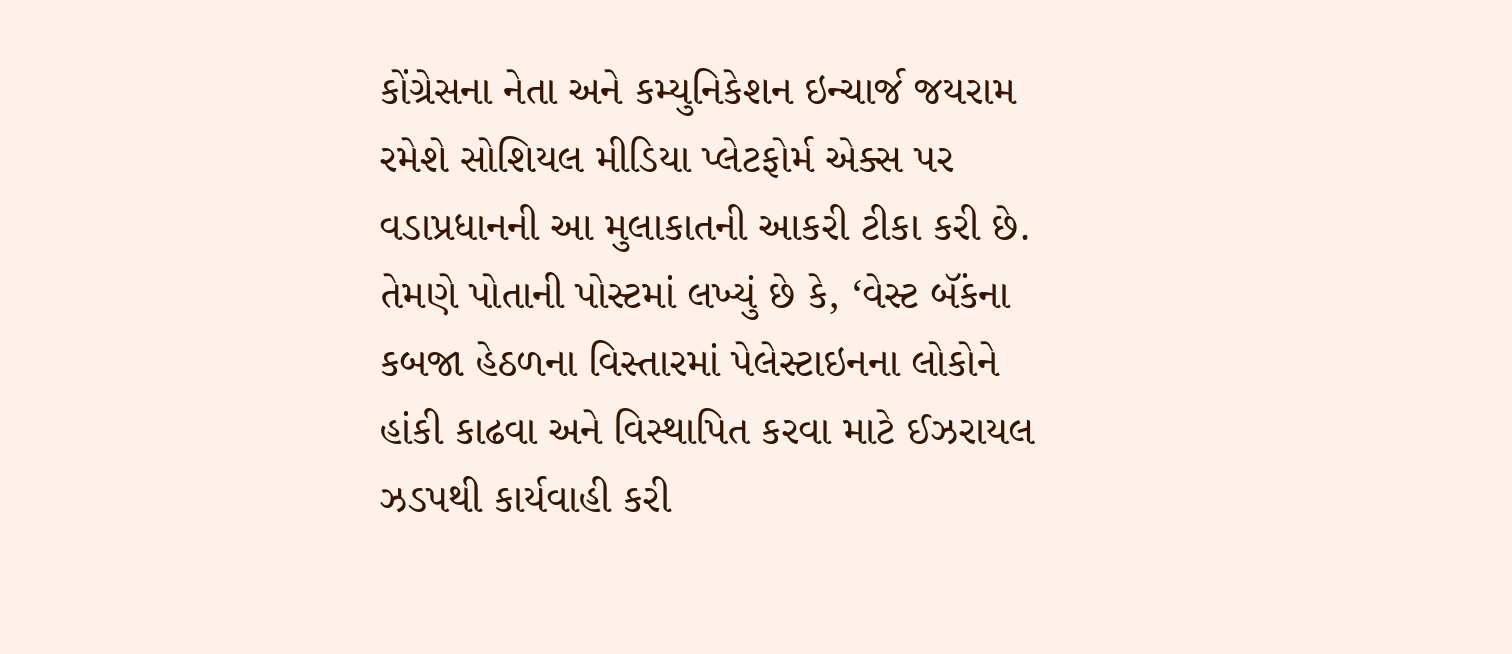કોંગ્રેસના નેતા અને કમ્યુનિકેશન ઇન્ચાર્જ જયરામ રમેશે સોશિયલ મીડિયા પ્લેટફોર્મ એક્સ પર વડાપ્રધાનની આ મુલાકાતની આકરી ટીકા કરી છે. તેમણે પોતાની પોસ્ટમાં લખ્યું છે કે, ‘વેસ્ટ બૅંકના કબજા હેઠળના વિસ્તારમાં પેલેસ્ટાઇનના લોકોને હાંકી કાઢવા અને વિસ્થાપિત કરવા માટે ઈઝરાયલ ઝડપથી કાર્યવાહી કરી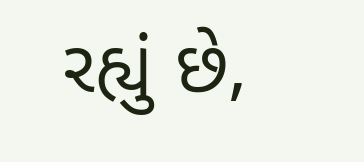રહ્યું છે,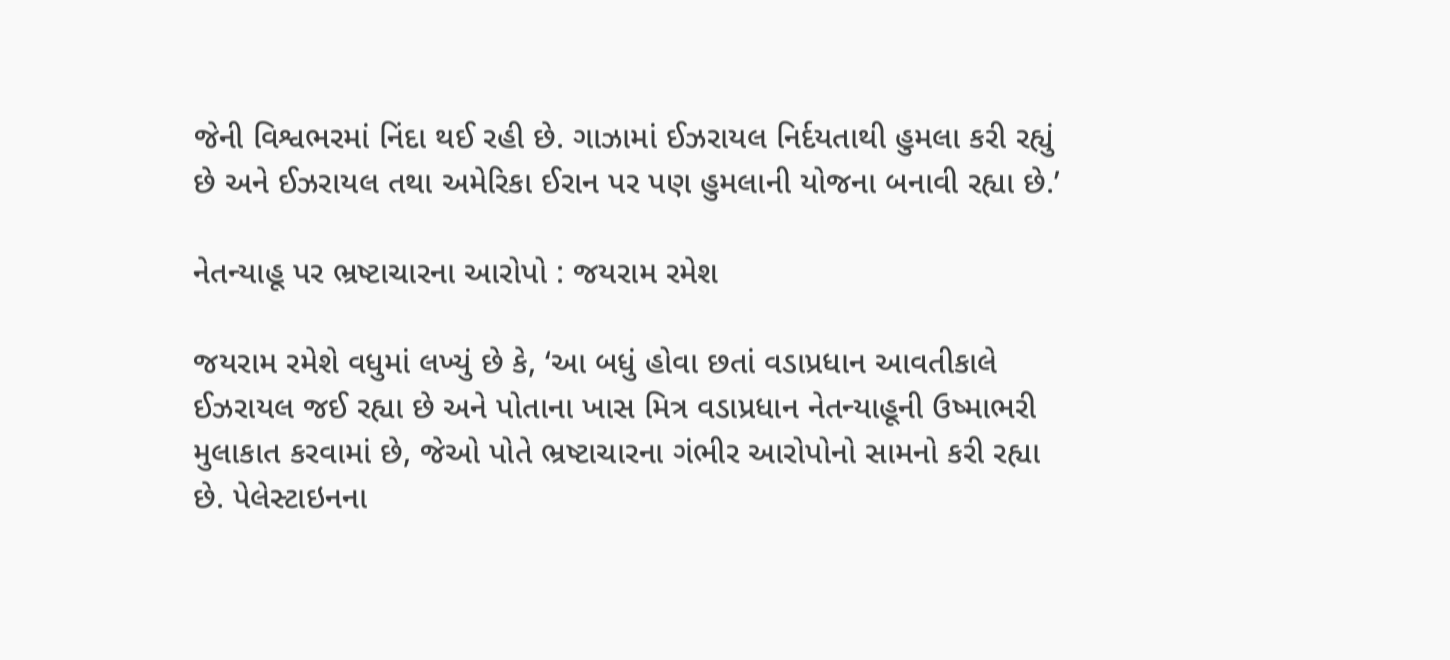જેની વિશ્વભરમાં નિંદા થઈ રહી છે. ગાઝામાં ઈઝરાયલ નિર્દયતાથી હુમલા કરી રહ્યું છે અને ઈઝરાયલ તથા અમેરિકા ઈરાન પર પણ હુમલાની યોજના બનાવી રહ્યા છે.’

નેતન્યાહૂ પર ભ્રષ્ટાચારના આરોપો : જયરામ રમેશ

જયરામ રમેશે વધુમાં લખ્યું છે કે, ‘આ બધું હોવા છતાં વડાપ્રધાન આવતીકાલે ઈઝરાયલ જઈ રહ્યા છે અને પોતાના ખાસ મિત્ર વડાપ્રધાન નેતન્યાહૂની ઉષ્માભરી મુલાકાત કરવામાં છે, જેઓ પોતે ભ્રષ્ટાચારના ગંભીર આરોપોનો સામનો કરી રહ્યા છે. પેલેસ્ટાઇનના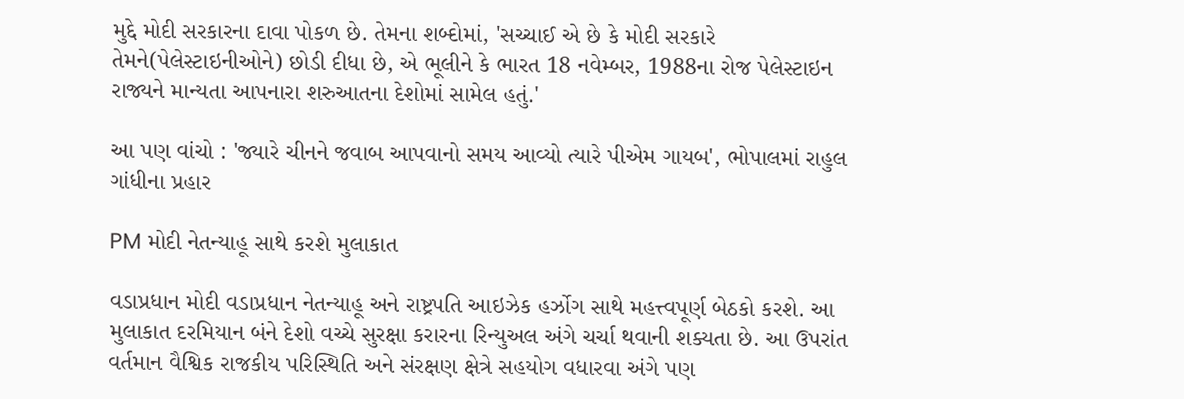મુદ્દે મોદી સરકારના દાવા પોકળ છે. તેમના શબ્દોમાં, 'સચ્ચાઈ એ છે કે મોદી સરકારે તેમને(પેલેસ્ટાઇનીઓને) છોડી દીધા છે, એ ભૂલીને કે ભારત 18 નવેમ્બર, 1988ના રોજ પેલેસ્ટાઇન રાજ્યને માન્યતા આપનારા શરુઆતના દેશોમાં સામેલ હતું.'

આ પણ વાંચો : 'જ્યારે ચીનને જવાબ આપવાનો સમય આવ્યો ત્યારે પીએમ ગાયબ', ભોપાલમાં રાહુલ ગાંધીના પ્રહાર

PM મોદી નેતન્યાહૂ સાથે કરશે મુલાકાત

વડાપ્રધાન મોદી વડાપ્રધાન નેતન્યાહૂ અને રાષ્ટ્રપતિ આઇઝેક હર્ઝોગ સાથે મહત્ત્વપૂર્ણ બેઠકો કરશે. આ મુલાકાત દરમિયાન બંને દેશો વચ્ચે સુરક્ષા કરારના રિન્યુઅલ અંગે ચર્ચા થવાની શક્યતા છે. આ ઉપરાંત વર્તમાન વૈશ્વિક રાજકીય પરિસ્થિતિ અને સંરક્ષણ ક્ષેત્રે સહયોગ વધારવા અંગે પણ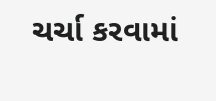ચર્ચા કરવામાં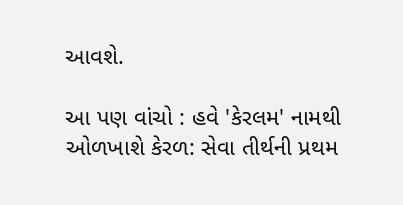આવશે.

આ પણ વાંચો : હવે 'કેરલમ' નામથી ઓળખાશે કેરળ: સેવા તીર્થની પ્રથમ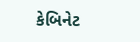કેબિનેટ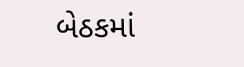બેઠકમાં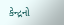કેન્દ્રનો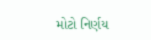મોટો નિર્ણય